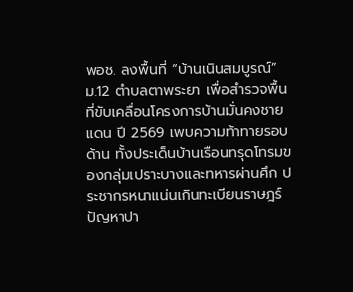พอช. ลงพื้นที่ “บ้านเนินสมบูรณ์” ม.12 ตำบลตาพระยา เพื่อสำรวจพื้นที่ขับเคลื่อนโครงการบ้านมั่นคงชายแดน ปี 2569 เพบความท้าทายรอบด้าน ทั้งประเด็นบ้านเรือนทรุดโทรมของกลุ่มเปราะบางและทหารผ่านศึก ประชากรหนาแน่นเกินทะเบียนราษฎร์ ปัญหาปา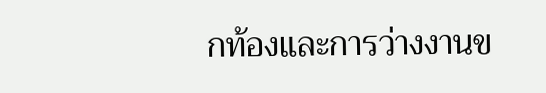กท้องและการว่างงานข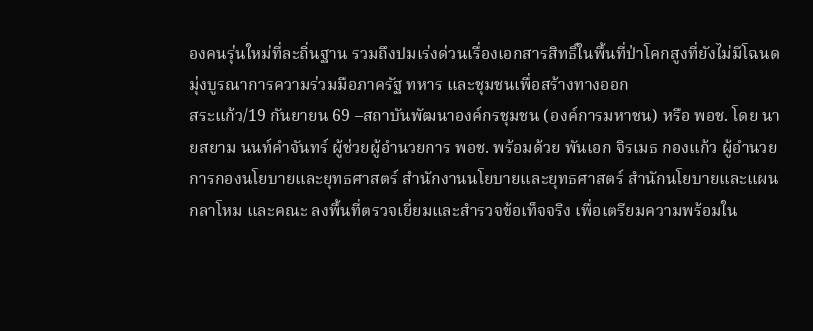องคนรุ่นใหม่ที่ละถิ่นฐาน รวมถึงปมเร่งด่วนเรื่องเอกสารสิทธิ์ในพื้นที่ป่าโคกสูงที่ยังไม่มีโฉนด มุ่งบูรณาการความร่วมมือภาครัฐ ทหาร และชุมชนเพื่อสร้างทางออก
สระแก้ว/19 กันยายน 69 –สถาบันพัฒนาองค์กรชุมชน (องค์การมหาชน) หรือ พอช. โดย นายสยาม นนท์คำจันทร์ ผู้ช่วยผู้อำนวยการ พอช. พร้อมด้วย พันเอก จิรเมธ กองแก้ว ผู้อำนวยการกองนโยบายและยุทธศาสตร์ สำนักงานนโยบายและยุทธศาสตร์ สำนักนโยบายและแผนกลาโหม และคณะ ลงพื้นที่ตรวจเยี่ยมและสำรวจข้อเท็จจริง เพื่อเตรียมความพร้อมใน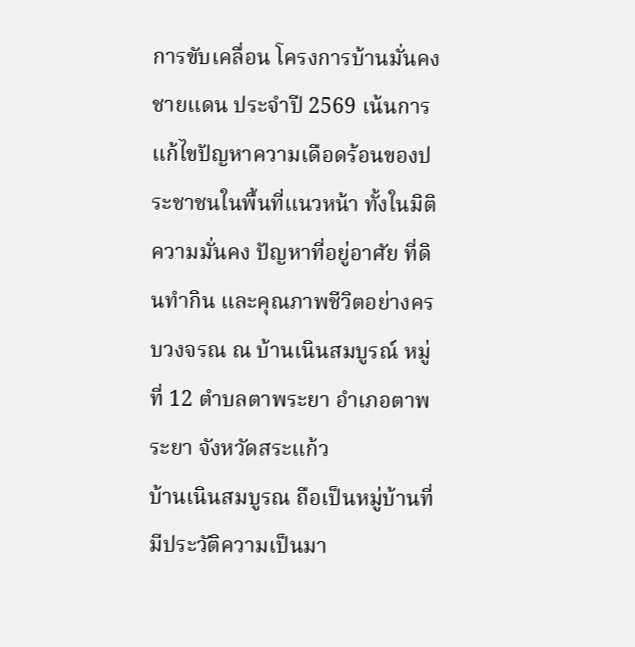การขับเคลื่อน โครงการบ้านมั่นคงชายแดน ประจำปี 2569 เน้นการแก้ไขปัญหาความเดือดร้อนของประชาชนในพื้นที่แนวหน้า ทั้งในมิติความมั่นคง ปัญหาที่อยู่อาศัย ที่ดินทำกิน และคุณภาพชีวิตอย่างครบวงจรณ ณ บ้านเนินสมบูรณ์ หมู่ที่ 12 ตำบลตาพระยา อำเภอตาพระยา จังหวัดสระแก้ว
บ้านเนินสมบูรณ ถือเป็นหมู่บ้านที่มีประวัติความเป็นมา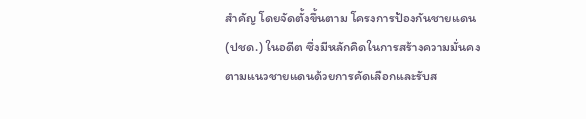สำคัญ โดยจัดตั้งขึ้นตาม โครงการป้องกันชายแดน (ปชด.) ในอดีต ซึ่งมีหลักคิดในการสร้างความมั่นคงตามแนวชายแดนด้วยการคัดเลือกและรับส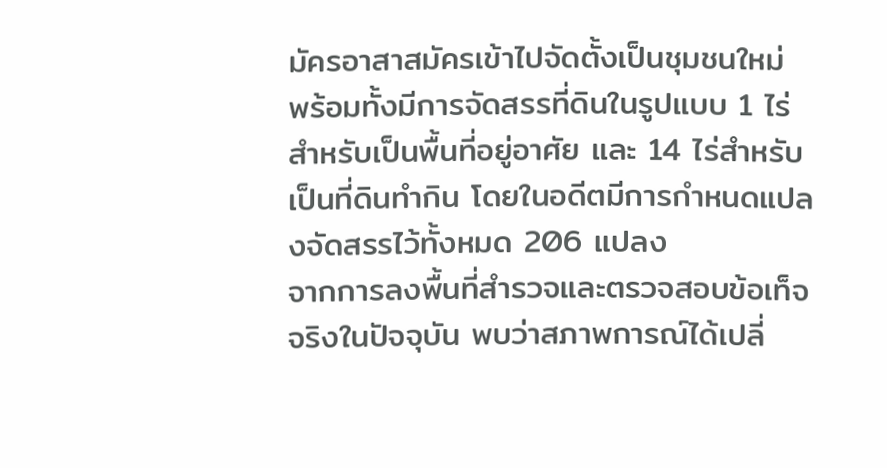มัครอาสาสมัครเข้าไปจัดตั้งเป็นชุมชนใหม่ พร้อมทั้งมีการจัดสรรที่ดินในรูปแบบ 1 ไร่สำหรับเป็นพื้นที่อยู่อาศัย และ 14 ไร่สำหรับเป็นที่ดินทำกิน โดยในอดีตมีการกำหนดแปลงจัดสรรไว้ทั้งหมด 206 แปลง
จากการลงพื้นที่สำรวจและตรวจสอบข้อเท็จจริงในปัจจุบัน พบว่าสภาพการณ์ได้เปลี่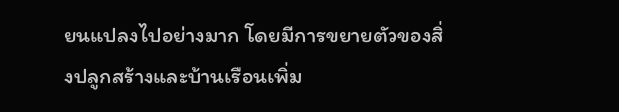ยนแปลงไปอย่างมาก โดยมีการขยายตัวของสิ่งปลูกสร้างและบ้านเรือนเพิ่ม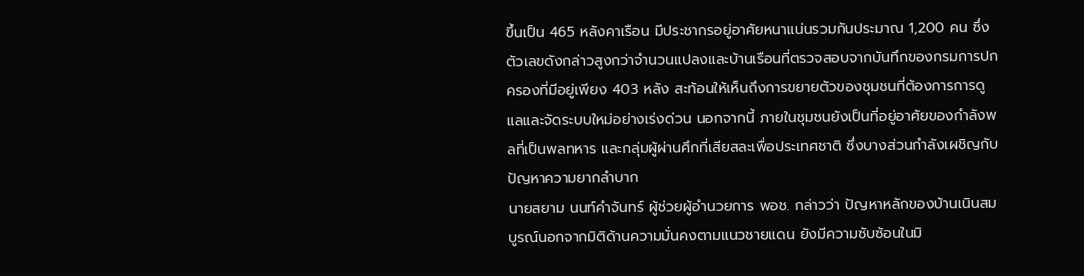ขึ้นเป็น 465 หลังคาเรือน มีประชากรอยู่อาศัยหนาแน่นรวมกันประมาณ 1,200 คน ซึ่งตัวเลขดังกล่าวสูงกว่าจำนวนแปลงและบ้านเรือนที่ตรวจสอบจากบันทึกของกรมการปกครองที่มีอยู่เพียง 403 หลัง สะท้อนให้เห็นถึงการขยายตัวของชุมชนที่ต้องการการดูแลและจัดระบบใหม่อย่างเร่งด่วน นอกจากนี้ ภายในชุมชนยังเป็นที่อยู่อาศัยของกำลังพลที่เป็นพลทหาร และกลุ่มผู้ผ่านศึกที่เสียสละเพื่อประเทศชาติ ซึ่งบางส่วนกำลังเผชิญกับปัญหาความยากลำบาก
นายสยาม นนท์คำจันทร์ ผู้ช่วยผู้อำนวยการ พอช. กล่าวว่า ปัญหาหลักของบ้านเนินสมบูรณ์นอกจากมิติด้านความมั่นคงตามแนวชายแดน ยังมีความซับซ้อนในมิ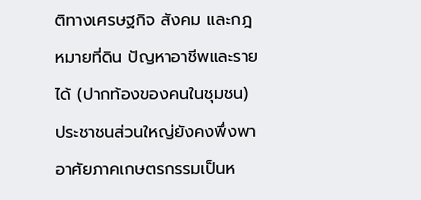ติทางเศรษฐกิจ สังคม และกฎหมายที่ดิน ปัญหาอาชีพและรายได้ (ปากท้องของคนในชุมชน) ประชาชนส่วนใหญ่ยังคงพึ่งพาอาศัยภาคเกษตรกรรมเป็นห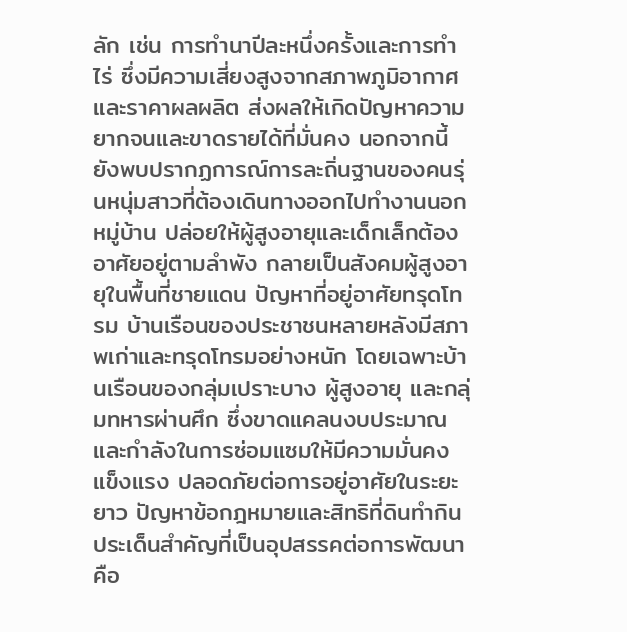ลัก เช่น การทำนาปีละหนึ่งครั้งและการทำไร่ ซึ่งมีความเสี่ยงสูงจากสภาพภูมิอากาศและราคาผลผลิต ส่งผลให้เกิดปัญหาความยากจนและขาดรายได้ที่มั่นคง นอกจากนี้ ยังพบปรากฏการณ์การละถิ่นฐานของคนรุ่นหนุ่มสาวที่ต้องเดินทางออกไปทำงานนอกหมู่บ้าน ปล่อยให้ผู้สูงอายุและเด็กเล็กต้องอาศัยอยู่ตามลำพัง กลายเป็นสังคมผู้สูงอายุในพื้นที่ชายแดน ปัญหาที่อยู่อาศัยทรุดโทรม บ้านเรือนของประชาชนหลายหลังมีสภาพเก่าและทรุดโทรมอย่างหนัก โดยเฉพาะบ้านเรือนของกลุ่มเปราะบาง ผู้สูงอายุ และกลุ่มทหารผ่านศึก ซึ่งขาดแคลนงบประมาณและกำลังในการซ่อมแซมให้มีความมั่นคงแข็งแรง ปลอดภัยต่อการอยู่อาศัยในระยะยาว ปัญหาข้อกฎหมายและสิทธิที่ดินทำกิน ประเด็นสำคัญที่เป็นอุปสรรคต่อการพัฒนาคือ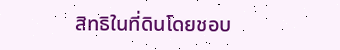สิทธิในที่ดินโดยชอบ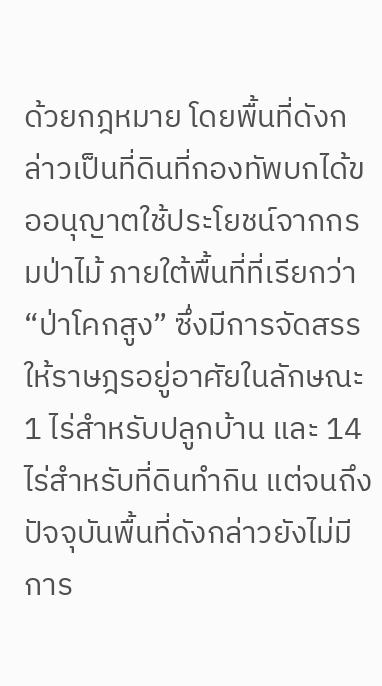ด้วยกฎหมาย โดยพื้นที่ดังกล่าวเป็นที่ดินที่กองทัพบกได้ขออนุญาตใช้ประโยชน์จากกรมป่าไม้ ภายใต้พื้นที่ที่เรียกว่า “ป่าโคกสูง” ซึ่งมีการจัดสรรให้ราษฎรอยู่อาศัยในลักษณะ 1 ไร่สำหรับปลูกบ้าน และ 14 ไร่สำหรับที่ดินทำกิน แต่จนถึงปัจจุบันพื้นที่ดังกล่าวยังไม่มีการ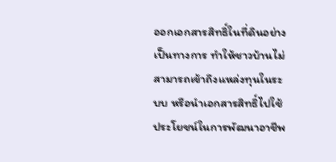ออกเอกสารสิทธิ์ในที่ดินอย่างเป็นทางการ ทำให้ชาวบ้านไม่สามารถเข้าถึงแหล่งทุนในระบบ หรือนำเอกสารสิทธิ์ไปใช้ประโยชน์ในการพัฒนาอาชีพ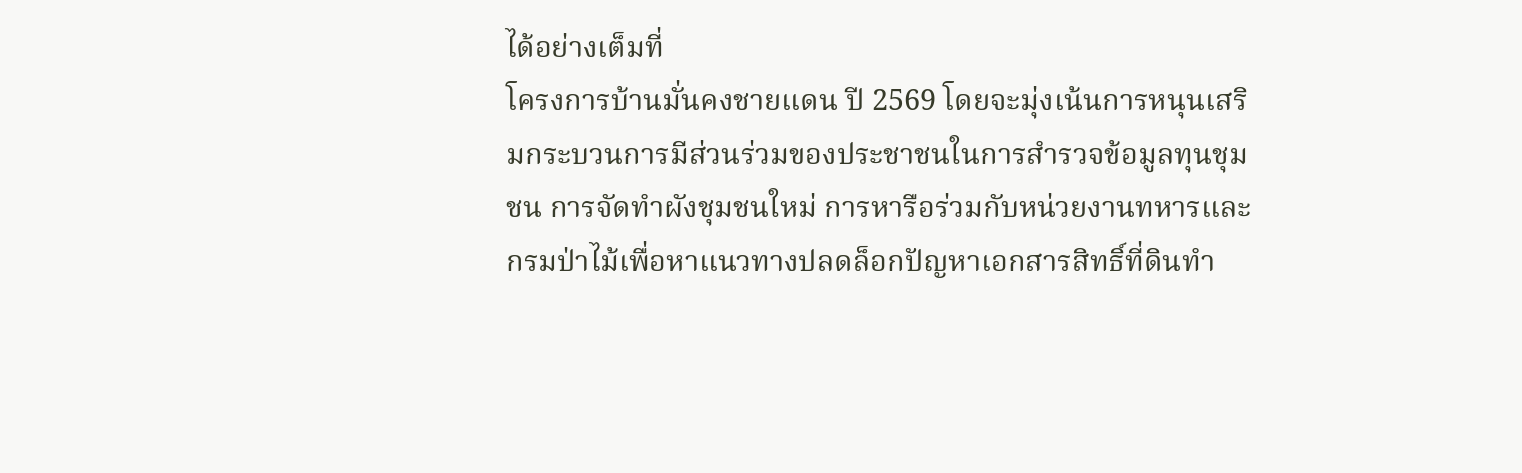ได้อย่างเต็มที่
โครงการบ้านมั่นคงชายแดน ปี 2569 โดยจะมุ่งเน้นการหนุนเสริมกระบวนการมีส่วนร่วมของประชาชนในการสำรวจข้อมูลทุนชุมชน การจัดทำผังชุมชนใหม่ การหารือร่วมกับหน่วยงานทหารและกรมป่าไม้เพื่อหาแนวทางปลดล็อกปัญหาเอกสารสิทธิ์ที่ดินทำ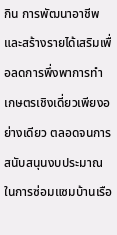กิน การพัฒนาอาชีพและสร้างรายได้เสริมเพื่อลดการพึ่งพาการทำเกษตรเชิงเดี่ยวเพียงอย่างเดียว ตลอดจนการสนับสนุนงบประมาณในการซ่อมแซมบ้านเรือ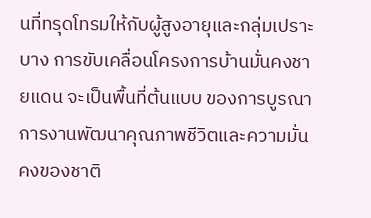นที่ทรุดโทรมให้กับผู้สูงอายุและกลุ่มเปราะบาง การขับเคลื่อนโครงการบ้านมั่นคงชายแดน จะเป็นพื้นที่ต้นแบบ ของการบูรณาการงานพัฒนาคุณภาพชีวิตและความมั่นคงของชาติ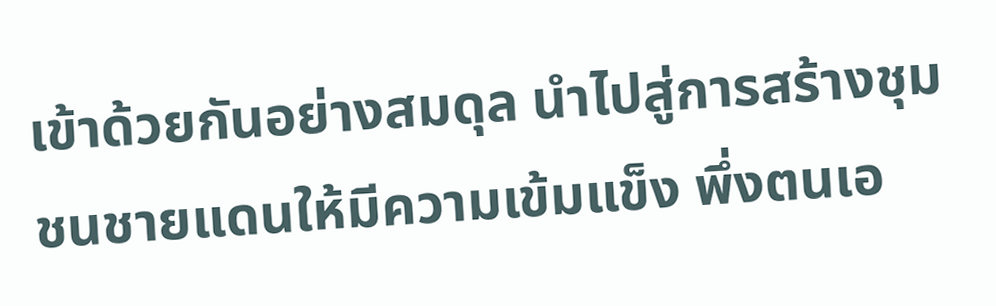เข้าด้วยกันอย่างสมดุล นำไปสู่การสร้างชุมชนชายแดนให้มีความเข้มแข็ง พึ่งตนเอ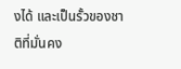งได้ และเป็นรั้วของชาติที่มั่นคง